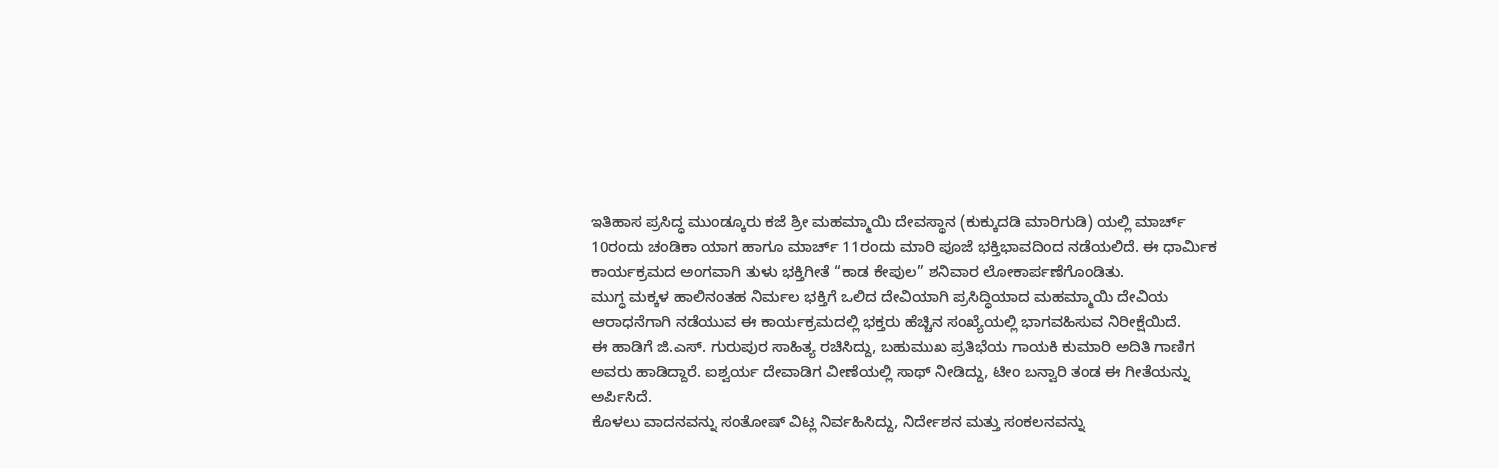ಇತಿಹಾಸ ಪ್ರಸಿದ್ಧ ಮುಂಡ್ಕೂರು ಕಜೆ ಶ್ರೀ ಮಹಮ್ಮಾಯಿ ದೇವಸ್ಥಾನ (ಕುಕ್ಕುದಡಿ ಮಾರಿಗುಡಿ) ಯಲ್ಲಿ ಮಾರ್ಚ್ 10ರಂದು ಚಂಡಿಕಾ ಯಾಗ ಹಾಗೂ ಮಾರ್ಚ್ 11ರಂದು ಮಾರಿ ಪೂಜೆ ಭಕ್ತಿಭಾವದಿಂದ ನಡೆಯಲಿದೆ. ಈ ಧಾರ್ಮಿಕ ಕಾರ್ಯಕ್ರಮದ ಅಂಗವಾಗಿ ತುಳು ಭಕ್ತಿಗೀತೆ “ಕಾಡ ಕೇಪುಲ” ಶನಿವಾರ ಲೋಕಾರ್ಪಣೆಗೊಂಡಿತು.
ಮುಗ್ಧ ಮಕ್ಕಳ ಹಾಲಿನಂತಹ ನಿರ್ಮಲ ಭಕ್ತಿಗೆ ಒಲಿದ ದೇವಿಯಾಗಿ ಪ್ರಸಿದ್ಧಿಯಾದ ಮಹಮ್ಮಾಯಿ ದೇವಿಯ ಆರಾಧನೆಗಾಗಿ ನಡೆಯುವ ಈ ಕಾರ್ಯಕ್ರಮದಲ್ಲಿ ಭಕ್ತರು ಹೆಚ್ಚಿನ ಸಂಖ್ಯೆಯಲ್ಲಿ ಭಾಗವಹಿಸುವ ನಿರೀಕ್ಷೆಯಿದೆ.
ಈ ಹಾಡಿಗೆ ಜಿ.ಎಸ್. ಗುರುಪುರ ಸಾಹಿತ್ಯ ರಚಿಸಿದ್ದು, ಬಹುಮುಖ ಪ್ರತಿಭೆಯ ಗಾಯಕಿ ಕುಮಾರಿ ಅದಿತಿ ಗಾಣಿಗ ಅವರು ಹಾಡಿದ್ದಾರೆ. ಐಶ್ವರ್ಯ ದೇವಾಡಿಗ ವೀಣೆಯಲ್ಲಿ ಸಾಥ್ ನೀಡಿದ್ದು, ಟೀಂ ಬನ್ವಾರಿ ತಂಡ ಈ ಗೀತೆಯನ್ನು ಅರ್ಪಿಸಿದೆ.
ಕೊಳಲು ವಾದನವನ್ನು ಸಂತೋಷ್ ವಿಟ್ಲ ನಿರ್ವಹಿಸಿದ್ದು, ನಿರ್ದೇಶನ ಮತ್ತು ಸಂಕಲನವನ್ನು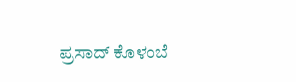ಪ್ರಸಾದ್ ಕೊಳಂಬೆ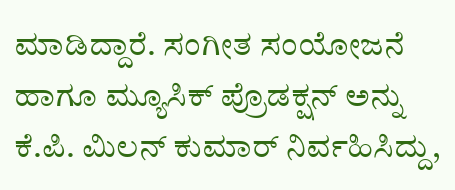ಮಾಡಿದ್ದಾರೆ. ಸಂಗೀತ ಸಂಯೋಜನೆ ಹಾಗೂ ಮ್ಯೂಸಿಕ್ ಪ್ರೊಡಕ್ಷನ್ ಅನ್ನು ಕೆ.ಪಿ. ಮಿಲನ್ ಕುಮಾರ್ ನಿರ್ವಹಿಸಿದ್ದು,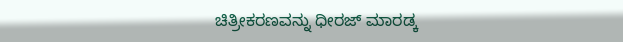ಚಿತ್ರೀಕರಣವನ್ನು ಧೀರಜ್ ಮಾರಡ್ಕ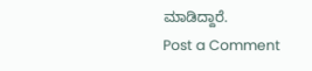ಮಾಡಿದ್ದಾರೆ.
Post a Comment